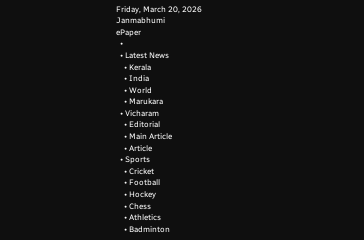Friday, March 20, 2026
Janmabhumi
ePaper
  •
  • Latest News
    • Kerala
    • India
    • World
    • Marukara
  • Vicharam
    • Editorial
    • Main Article
    • Article
  • Sports
    • Cricket
    • Football
    • Hockey
    • Chess
    • Athletics
    • Badminton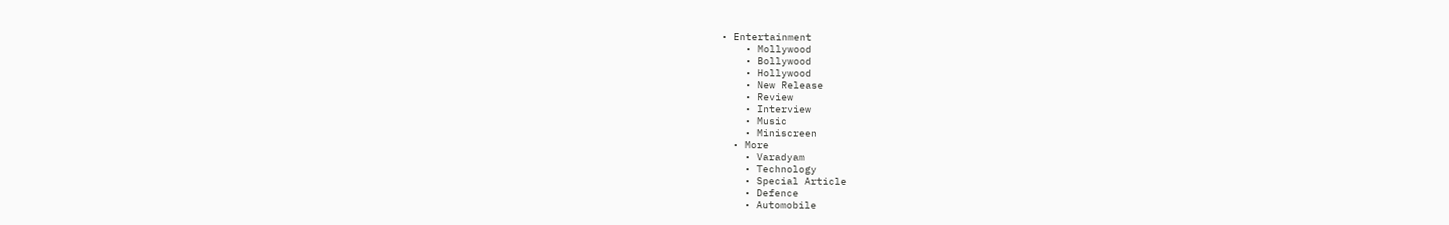• Entertainment
    • Mollywood
    • Bollywood
    • Hollywood
    • New Release
    • Review
    • Interview
    • Music
    • Miniscreen
  • More
    • Varadyam
    • Technology
    • Special Article
    • Defence
    • Automobile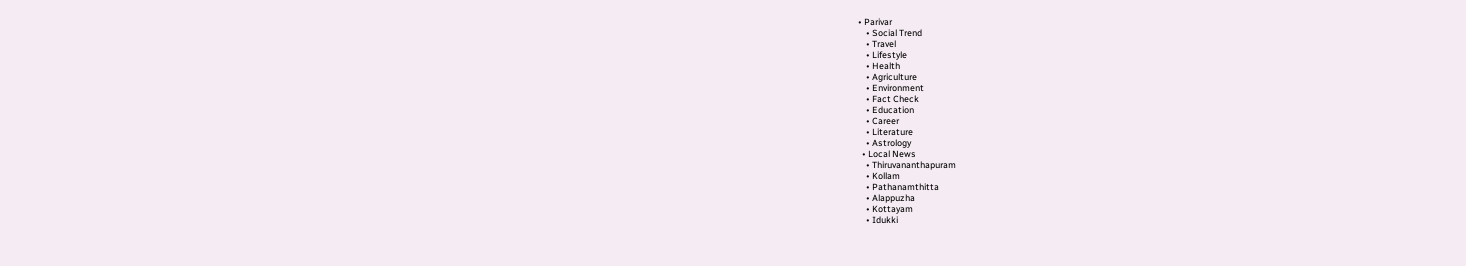• Parivar
    • Social Trend
    • Travel
    • Lifestyle
    • Health
    • Agriculture
    • Environment
    • Fact Check
    • Education
    • Career
    • Literature
    • Astrology
  • Local News
    • Thiruvananthapuram
    • Kollam
    • Pathanamthitta
    • Alappuzha
    • Kottayam
    • Idukki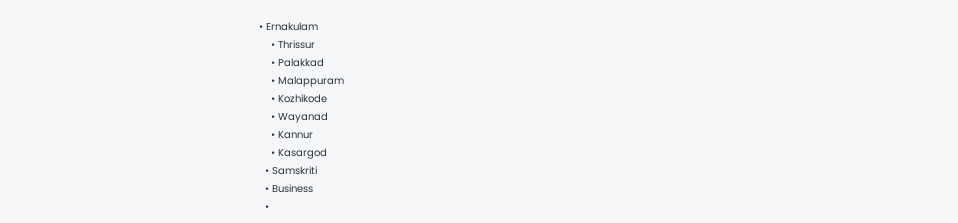• Ernakulam
    • Thrissur
    • Palakkad
    • Malappuram
    • Kozhikode
    • Wayanad
    • Kannur
    • Kasargod
  • Samskriti
  • Business
  •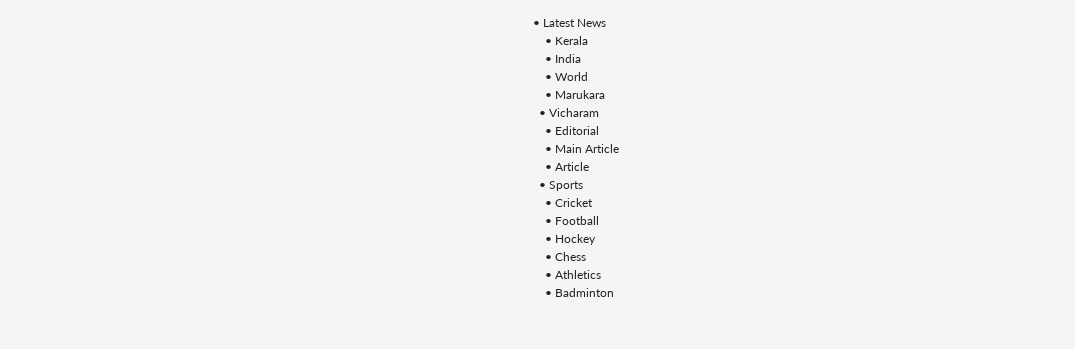• Latest News
    • Kerala
    • India
    • World
    • Marukara
  • Vicharam
    • Editorial
    • Main Article
    • Article
  • Sports
    • Cricket
    • Football
    • Hockey
    • Chess
    • Athletics
    • Badminton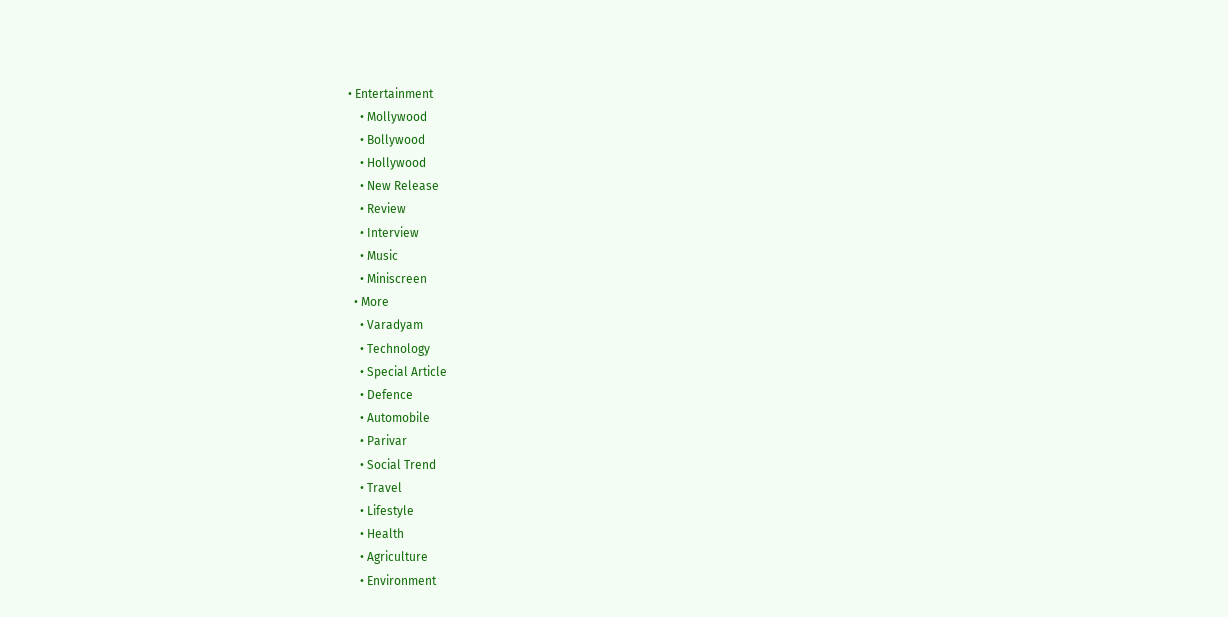• Entertainment
    • Mollywood
    • Bollywood
    • Hollywood
    • New Release
    • Review
    • Interview
    • Music
    • Miniscreen
  • More
    • Varadyam
    • Technology
    • Special Article
    • Defence
    • Automobile
    • Parivar
    • Social Trend
    • Travel
    • Lifestyle
    • Health
    • Agriculture
    • Environment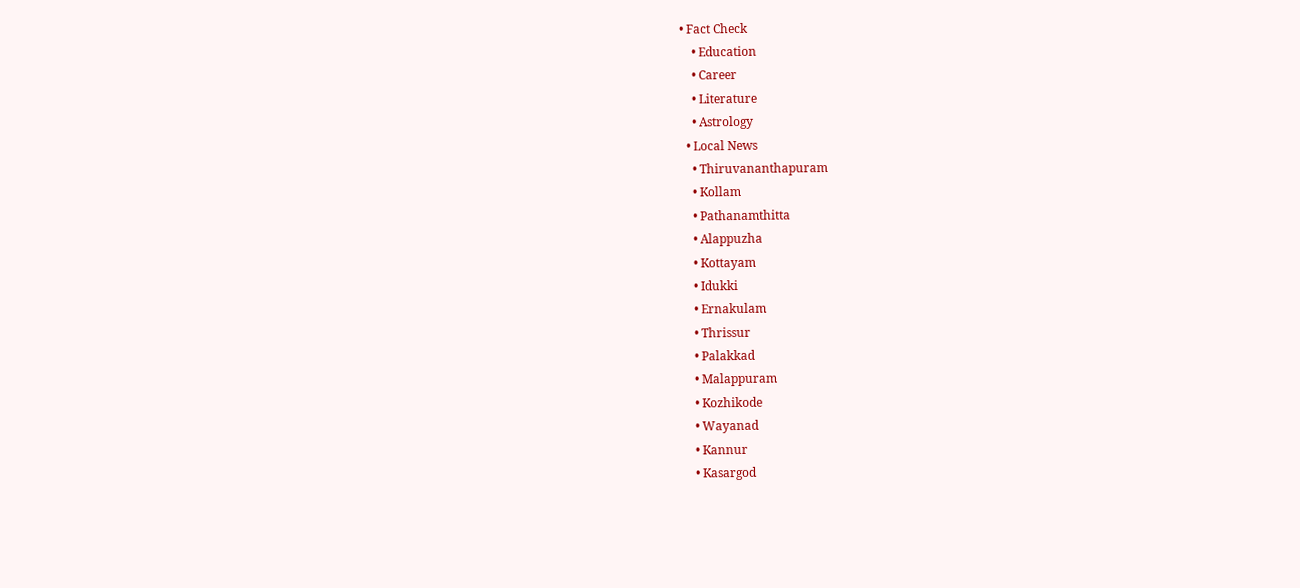• Fact Check
    • Education
    • Career
    • Literature
    • Astrology
  • Local News
    • Thiruvananthapuram
    • Kollam
    • Pathanamthitta
    • Alappuzha
    • Kottayam
    • Idukki
    • Ernakulam
    • Thrissur
    • Palakkad
    • Malappuram
    • Kozhikode
    • Wayanad
    • Kannur
    • Kasargod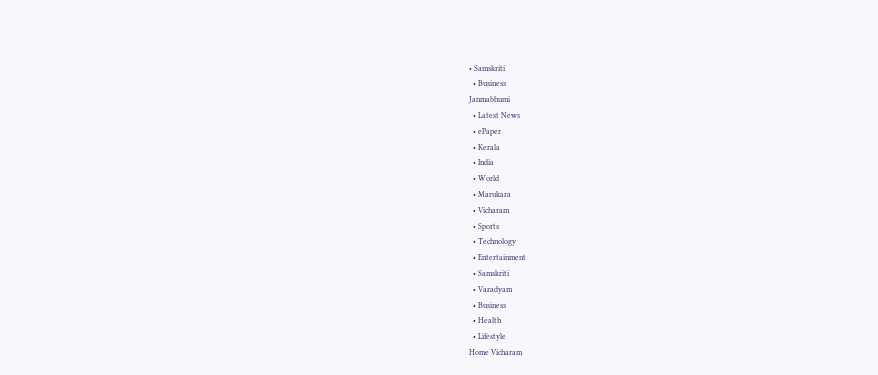• Samskriti
  • Business
Janmabhumi
  • Latest News
  • ePaper
  • Kerala
  • India
  • World
  • Marukara
  • Vicharam
  • Sports
  • Technology
  • Entertainment
  • Samskriti
  • Varadyam
  • Business
  • Health
  • Lifestyle
Home Vicharam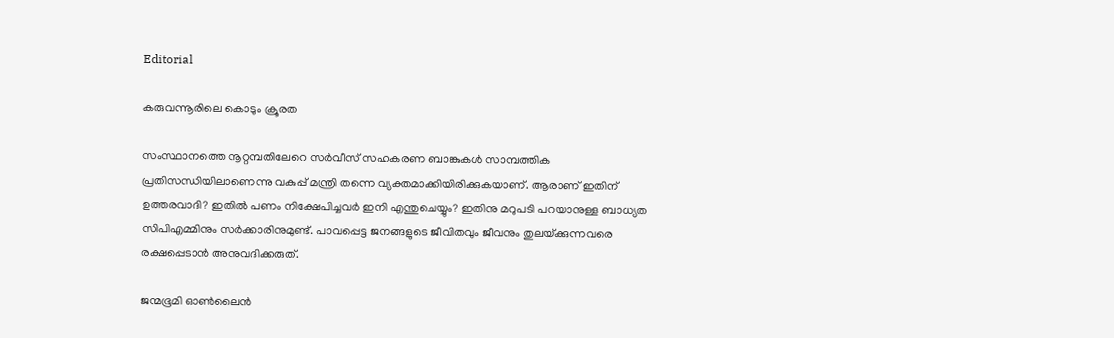Editorial

കരുവന്നൂരിലെ കൊടും ക്രൂരത

സംസ്ഥാനത്തെ നൂറ്റമ്പതിലേറെ സര്‍വീസ് സഹകരണ ബാങ്കുകള്‍ സാമ്പത്തിക പ്രതിസന്ധിയിലാണെന്നു വകുപ്പ് മന്ത്രി തന്നെ വ്യക്തമാക്കിയിരിക്കുകയാണ്. ആരാണ് ഇതിന് ഉത്തരവാദി? ഇതില്‍ പണം നിക്ഷേപിച്ചവര്‍ ഇനി എന്തുചെയ്യും? ഇതിനു മറുപടി പറയാനുള്ള ബാധ്യത സിപിഎമ്മിനും സര്‍ക്കാരിനുമുണ്ട്. പാവപ്പെട്ട ജനങ്ങളുടെ ജീവിതവും ജീവനും തുലയ്‌ക്കുന്നവരെ രക്ഷപ്പെടാന്‍ അനുവദിക്കരുത്.

ജന്മഭൂമി ഓണ്‍ലൈന്‍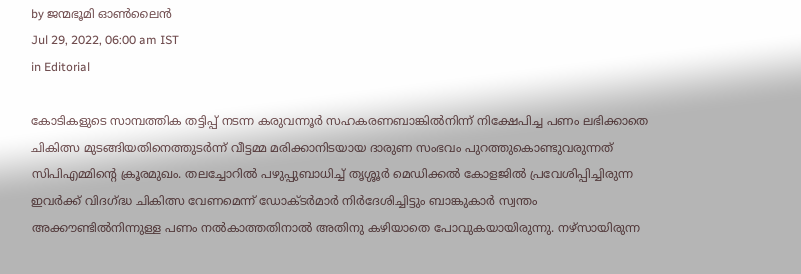by ജന്മഭൂമി ഓണ്‍ലൈന്‍
Jul 29, 2022, 06:00 am IST
in Editorial

കോടികളുടെ സാമ്പത്തിക തട്ടിപ്പ് നടന്ന കരുവന്നൂര്‍ സഹകരണബാങ്കില്‍നിന്ന് നിക്ഷേപിച്ച പണം ലഭിക്കാതെ ചികിത്സ മുടങ്ങിയതിനെത്തുടര്‍ന്ന് വീട്ടമ്മ മരിക്കാനിടയായ ദാരുണ സംഭവം പുറത്തുകൊണ്ടുവരുന്നത് സിപിഎമ്മിന്റെ ക്രൂരമുഖം. തലച്ചോറില്‍ പഴുപ്പുബാധിച്ച് തൃശ്ശൂര്‍ മെഡിക്കല്‍ കോളജില്‍ പ്രവേശിപ്പിച്ചിരുന്ന ഇവര്‍ക്ക് വിദഗ്‌ദ്ധ ചികിത്സ വേണമെന്ന് ഡോക്ടര്‍മാര്‍ നിര്‍ദേശിച്ചിട്ടും ബാങ്കുകാര്‍ സ്വന്തം അക്കൗണ്ടില്‍നിന്നുള്ള പണം നല്‍കാത്തതിനാല്‍ അതിനു കഴിയാതെ പോവുകയായിരുന്നു. നഴ്‌സായിരുന്ന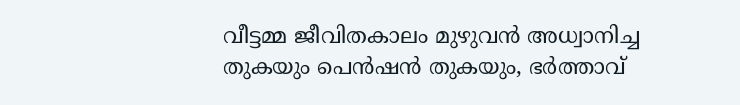വീട്ടമ്മ ജീവിതകാലം മുഴുവന്‍ അധ്വാനിച്ച തുകയും പെന്‍ഷന്‍ തുകയും, ഭര്‍ത്താവ്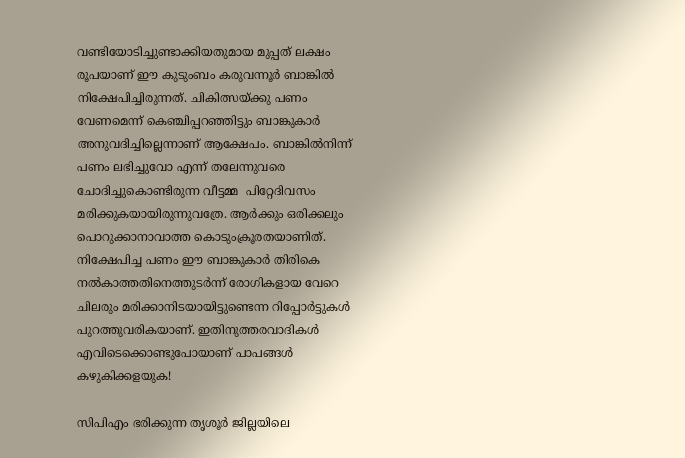വണ്ടിയോടിച്ചുണ്ടാക്കിയതുമായ മുപ്പത് ലക്ഷം രൂപയാണ് ഈ കുടുംബം കരുവന്നൂര്‍ ബാങ്കില്‍ നിക്ഷേപിച്ചിരുന്നത്. ചികിത്സയ്‌ക്കു പണം വേണമെന്ന് കെഞ്ചിപ്പറഞ്ഞിട്ടും ബാങ്കുകാര്‍ അനുവദിച്ചില്ലെന്നാണ് ആക്ഷേപം. ബാങ്കില്‍നിന്ന് പണം ലഭിച്ചുവോ എന്ന് തലേന്നുവരെ ചോദിച്ചുകൊണ്ടിരുന്ന വീട്ടമ്മ  പിറ്റേദിവസം മരിക്കുകയായിരുന്നുവത്രേ. ആര്‍ക്കും ഒരിക്കലും പൊറുക്കാനാവാത്ത കൊടുംക്രൂരതയാണിത്. നിക്ഷേപിച്ച പണം ഈ ബാങ്കുകാര്‍ തിരികെ നല്‍കാത്തതിനെത്തുടര്‍ന്ന് രോഗികളായ വേറെ ചിലരും മരിക്കാനിടയായിട്ടുണ്ടെന്ന റിപ്പോര്‍ട്ടുകള്‍ പുറത്തുവരികയാണ്. ഇതിനുത്തരവാദികള്‍ എവിടെക്കൊണ്ടുപോയാണ് പാപങ്ങള്‍ കഴുകിക്കളയുക!

സിപിഎം ഭരിക്കുന്ന തൃശൂര്‍ ജില്ലയിലെ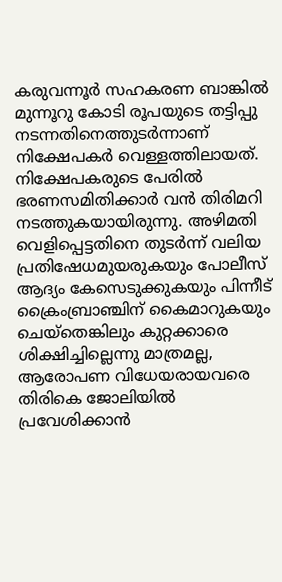കരുവന്നൂര്‍ സഹകരണ ബാങ്കില്‍ മുന്നൂറു കോടി രൂപയുടെ തട്ടിപ്പു നടന്നതിനെത്തുടര്‍ന്നാണ് നിക്ഷേപകര്‍ വെള്ളത്തിലായത്. നിക്ഷേപകരുടെ പേരില്‍ ഭരണസമിതിക്കാര്‍ വന്‍ തിരിമറി നടത്തുകയായിരുന്നു. അഴിമതി വെളിപ്പെട്ടതിനെ തുടര്‍ന്ന് വലിയ പ്രതിഷേധമുയരുകയും പോലീസ് ആദ്യം കേസെടുക്കുകയും പിന്നീട് ക്രൈംബ്രാഞ്ചിന് കൈമാറുകയും ചെയ്‌തെങ്കിലും കുറ്റക്കാരെ ശിക്ഷിച്ചില്ലെന്നു മാത്രമല്ല, ആരോപണ വിധേയരായവരെ തിരികെ ജോലിയില്‍ പ്രവേശിക്കാന്‍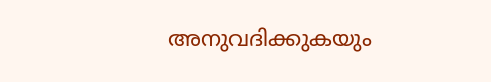അനുവദിക്കുകയും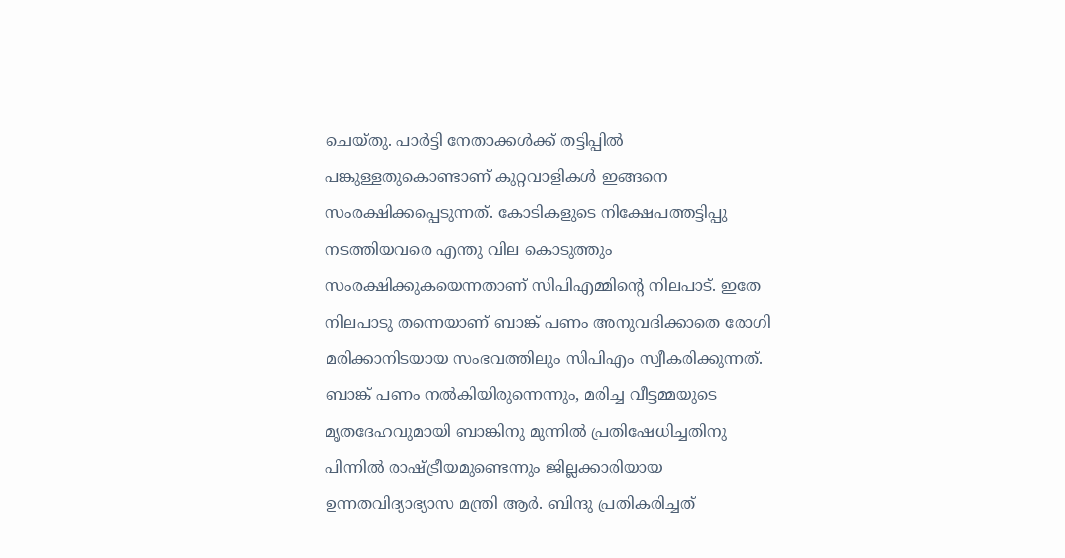ചെയ്തു. പാര്‍ട്ടി നേതാക്കള്‍ക്ക് തട്ടിപ്പില്‍ പങ്കുള്ളതുകൊണ്ടാണ് കുറ്റവാളികള്‍ ഇങ്ങനെ സംരക്ഷിക്കപ്പെടുന്നത്. കോടികളുടെ നിക്ഷേപത്തട്ടിപ്പു നടത്തിയവരെ എന്തു വില കൊടുത്തും സംരക്ഷിക്കുകയെന്നതാണ് സിപിഎമ്മിന്റെ നിലപാട്. ഇതേ നിലപാടു തന്നെയാണ് ബാങ്ക് പണം അനുവദിക്കാതെ രോഗി മരിക്കാനിടയായ സംഭവത്തിലും സിപിഎം സ്വീകരിക്കുന്നത്. ബാങ്ക് പണം നല്‍കിയിരുന്നെന്നും, മരിച്ച വീട്ടമ്മയുടെ മൃതദേഹവുമായി ബാങ്കിനു മുന്നില്‍ പ്രതിഷേധിച്ചതിനു പിന്നില്‍ രാഷ്‌ട്രീയമുണ്ടെന്നും ജില്ലക്കാരിയായ ഉന്നതവിദ്യാഭ്യാസ മന്ത്രി ആര്‍. ബിന്ദു പ്രതികരിച്ചത്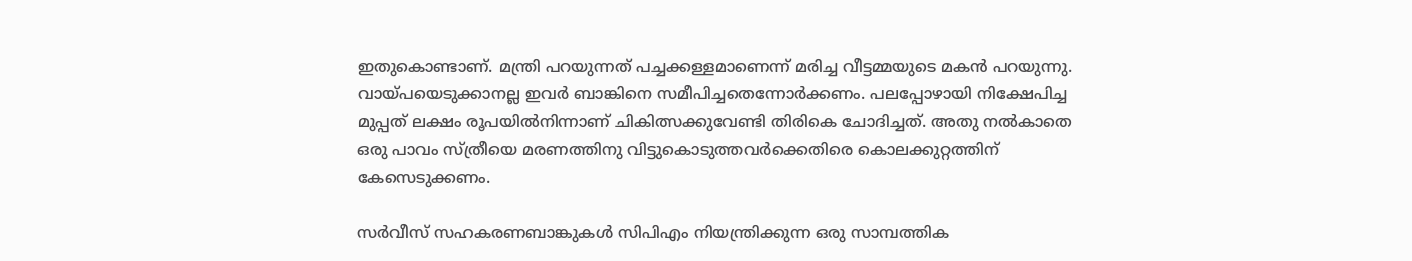ഇതുകൊണ്ടാണ്. മന്ത്രി പറയുന്നത് പച്ചക്കള്ളമാണെന്ന് മരിച്ച വീട്ടമ്മയുടെ മകന്‍ പറയുന്നു. വായ്‌പയെടുക്കാനല്ല ഇവര്‍ ബാങ്കിനെ സമീപിച്ചതെന്നോര്‍ക്കണം. പലപ്പോഴായി നിക്ഷേപിച്ച മുപ്പത് ലക്ഷം രൂപയില്‍നിന്നാണ് ചികിത്സക്കുവേണ്ടി തിരികെ ചോദിച്ചത്. അതു നല്‍കാതെ ഒരു പാവം സ്ത്രീയെ മരണത്തിനു വിട്ടുകൊടുത്തവര്‍ക്കെതിരെ കൊലക്കുറ്റത്തിന് കേസെടുക്കണം.

സര്‍വീസ് സഹകരണബാങ്കുകള്‍ സിപിഎം നിയന്ത്രിക്കുന്ന ഒരു സാമ്പത്തിക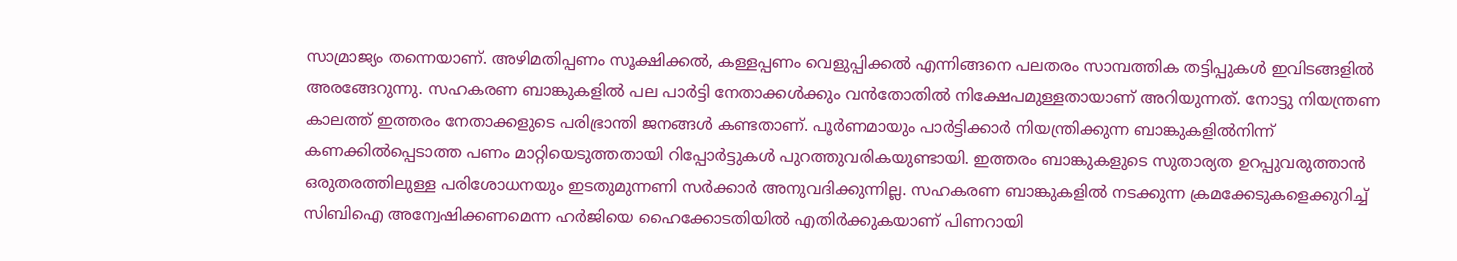സാമ്രാജ്യം തന്നെയാണ്. അഴിമതിപ്പണം സൂക്ഷിക്കല്‍, കള്ളപ്പണം വെളുപ്പിക്കല്‍ എന്നിങ്ങനെ പലതരം സാമ്പത്തിക തട്ടിപ്പുകള്‍ ഇവിടങ്ങളില്‍ അരങ്ങേറുന്നു. സഹകരണ ബാങ്കുകളില്‍ പല പാര്‍ട്ടി നേതാക്കള്‍ക്കും വന്‍തോതില്‍ നിക്ഷേപമുള്ളതായാണ് അറിയുന്നത്. നോട്ടു നിയന്ത്രണ കാലത്ത് ഇത്തരം നേതാക്കളുടെ പരിഭ്രാന്തി ജനങ്ങള്‍ കണ്ടതാണ്. പൂര്‍ണമായും പാര്‍ട്ടിക്കാര്‍ നിയന്ത്രിക്കുന്ന ബാങ്കുകളില്‍നിന്ന് കണക്കില്‍പ്പെടാത്ത പണം മാറ്റിയെടുത്തതായി റിപ്പോര്‍ട്ടുകള്‍ പുറത്തുവരികയുണ്ടായി. ഇത്തരം ബാങ്കുകളുടെ സുതാര്യത ഉറപ്പുവരുത്താന്‍ ഒരുതരത്തിലുള്ള പരിശോധനയും ഇടതുമുന്നണി സര്‍ക്കാര്‍ അനുവദിക്കുന്നില്ല. സഹകരണ ബാങ്കുകളില്‍ നടക്കുന്ന ക്രമക്കേടുകളെക്കുറിച്ച് സിബിഐ അന്വേഷിക്കണമെന്ന ഹര്‍ജിയെ ഹൈക്കോടതിയില്‍ എതിര്‍ക്കുകയാണ് പിണറായി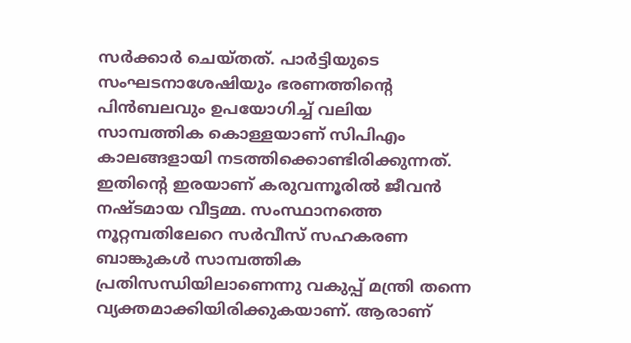സര്‍ക്കാര്‍ ചെയ്തത്. പാര്‍ട്ടിയുടെ സംഘടനാശേഷിയും ഭരണത്തിന്റെ പിന്‍ബലവും ഉപയോഗിച്ച് വലിയ സാമ്പത്തിക കൊള്ളയാണ് സിപിഎം കാലങ്ങളായി നടത്തിക്കൊണ്ടിരിക്കുന്നത്. ഇതിന്റെ ഇരയാണ് കരുവന്നൂരില്‍ ജീവന്‍ നഷ്ടമായ വീട്ടമ്മ. സംസ്ഥാനത്തെ നൂറ്റമ്പതിലേറെ സര്‍വീസ് സഹകരണ ബാങ്കുകള്‍ സാമ്പത്തിക പ്രതിസന്ധിയിലാണെന്നു വകുപ്പ് മന്ത്രി തന്നെ വ്യക്തമാക്കിയിരിക്കുകയാണ്. ആരാണ്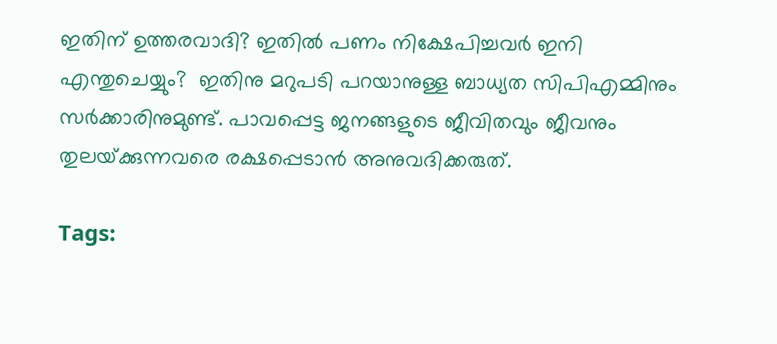ഇതിന് ഉത്തരവാദി? ഇതില്‍ പണം നിക്ഷേപിച്ചവര്‍ ഇനി എന്തുചെയ്യും?  ഇതിനു മറുപടി പറയാനുള്ള ബാധ്യത സിപിഎമ്മിനും സര്‍ക്കാരിനുമുണ്ട്. പാവപ്പെട്ട ജനങ്ങളുടെ ജീവിതവും ജീവനും തുലയ്‌ക്കുന്നവരെ രക്ഷപ്പെടാന്‍ അനുവദിക്കരുത്.

Tags: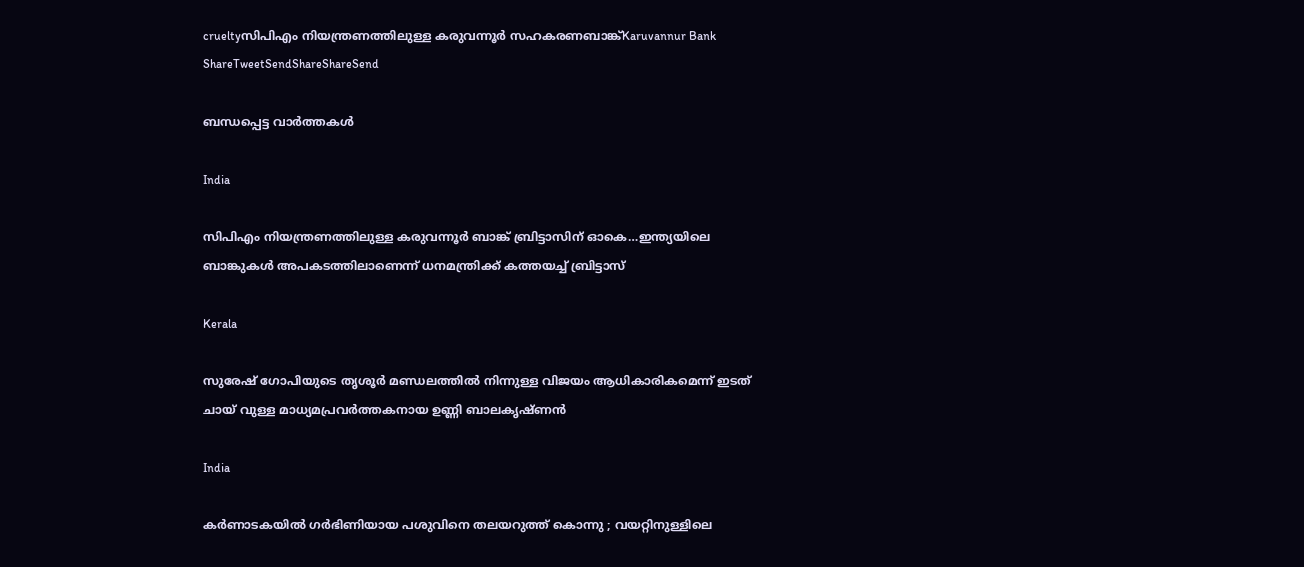crueltyസിപിഎം നിയന്ത്രണത്തിലുള്ള കരുവന്നൂര്‍ സഹകരണബാങ്ക്Karuvannur Bank
ShareTweetSendShareShareSend

ബന്ധപ്പെട്ട വാര്‍ത്തകള്‍

India

സിപിഎം നിയന്ത്രണത്തിലുള്ള കരുവന്നൂര്‍ ബാങ്ക് ബ്രിട്ടാസിന് ഓകെ…ഇന്ത്യയിലെ ബാങ്കുകള്‍ അപകടത്തിലാണെന്ന് ധനമന്ത്രിക്ക് കത്തയച്ച് ബ്രിട്ടാസ്

Kerala

സുരേഷ് ഗോപിയുടെ തൃശൂര്‍ മണ്ഡലത്തില്‍ നിന്നുള്ള വിജയം ആധികാരികമെന്ന് ഇടത് ചായ് വുള്ള മാധ്യമപ്രവര്‍ത്തകനായ ഉണ്ണി ബാലകൃഷ്ണന്‍

India

കർണാടകയിൽ ഗർഭിണിയായ പശുവിനെ തലയറുത്ത് കൊന്നു ; വയറ്റിനുള്ളിലെ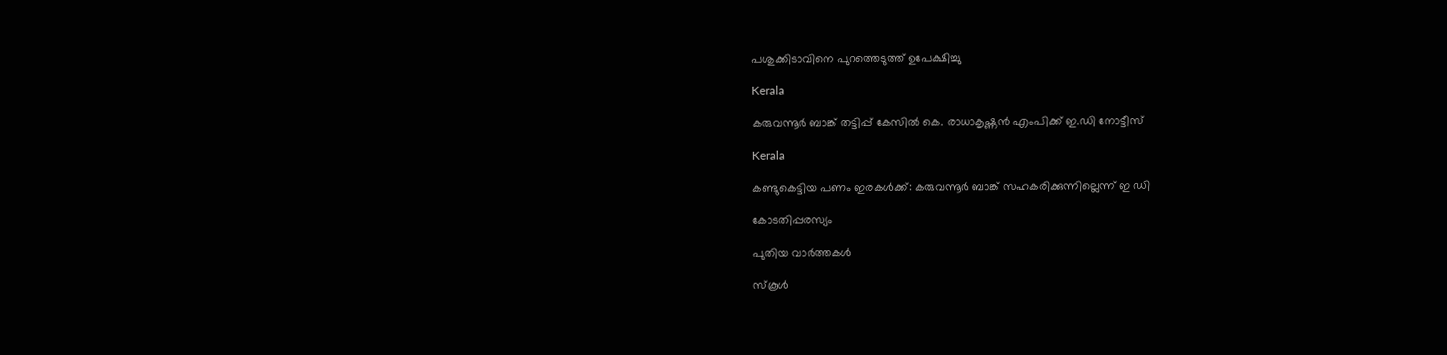പശുക്കിടാവിനെ പുറത്തെടുത്ത് ഉപേക്ഷിച്ചു

Kerala

കരുവന്നൂര്‍ ബാങ്ക് തട്ടിപ്പ് കേസില്‍ കെ. രാധാകൃഷ്ണന്‍ എംപിക്ക് ഇ.ഡി നോട്ടീസ്

Kerala

കണ്ടുകെട്ടിയ പണം ഇരകള്‍ക്ക്: കരുവന്നൂര്‍ ബാങ്ക് സഹകരിക്കുന്നില്ലെന്ന് ഇ ഡി

കോടതിപ്പരസ്യം

പുതിയ വാര്‍ത്തകള്‍

സ്കൂൾ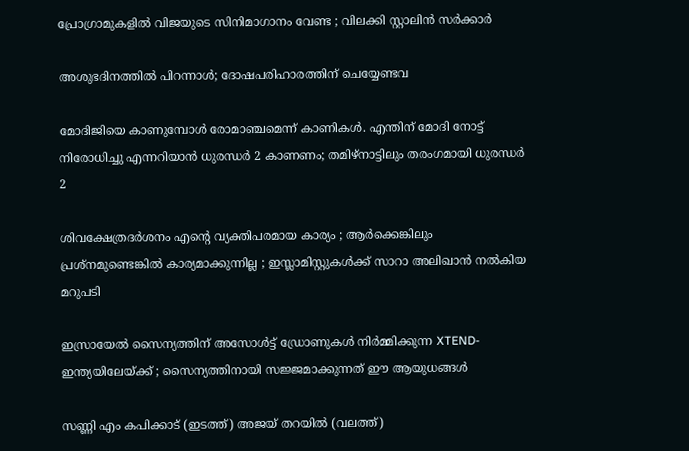പ്രോഗ്രാമുകളിൽ വിജയുടെ സിനിമാഗാനം വേണ്ട ; വിലക്കി സ്റ്റാലിൻ സർക്കാർ

അശുഭദിനത്തിൽ പിറന്നാൾ; ദോഷപരിഹാരത്തിന് ചെയ്യേണ്ടവ

മോദിജിയെ കാണുമ്പോള്‍ രോമാഞ്ചമെന്ന് കാണികള്‍. എന്തിന് മോദി നോട്ട് നിരോധിച്ചു എന്നറിയാന്‍ ധുരന്ധര്‍ 2 കാണണം; തമിഴ്നാട്ടിലും തരംഗമായി ധുരന്ധര്‍ 2

ശിവക്ഷേത്രദർശനം എന്റെ വ്യക്തിപരമായ കാര്യം ; ആർക്കെങ്കിലും പ്രശ്‌നമുണ്ടെങ്കിൽ കാര്യമാക്കുന്നില്ല ; ഇസ്ലാമിസ്റ്റുകൾക്ക് സാറാ അലിഖാൻ നൽകിയ മറുപടി

ഇസ്രായേൽ സൈന്യത്തിന് അസോൾട്ട് ഡ്രോണുകൾ നിർമ്മിക്കുന്ന XTEND- ഇന്ത്യയിലേയ്‌ക്ക് ; സൈന്യത്തിനായി സജ്ജമാക്കുന്നത് ഈ ആയുധങ്ങൾ

സണ്ണി എം കപിക്കാട് (ഇടത്ത്) അജയ് തറയില്‍ (വലത്ത്)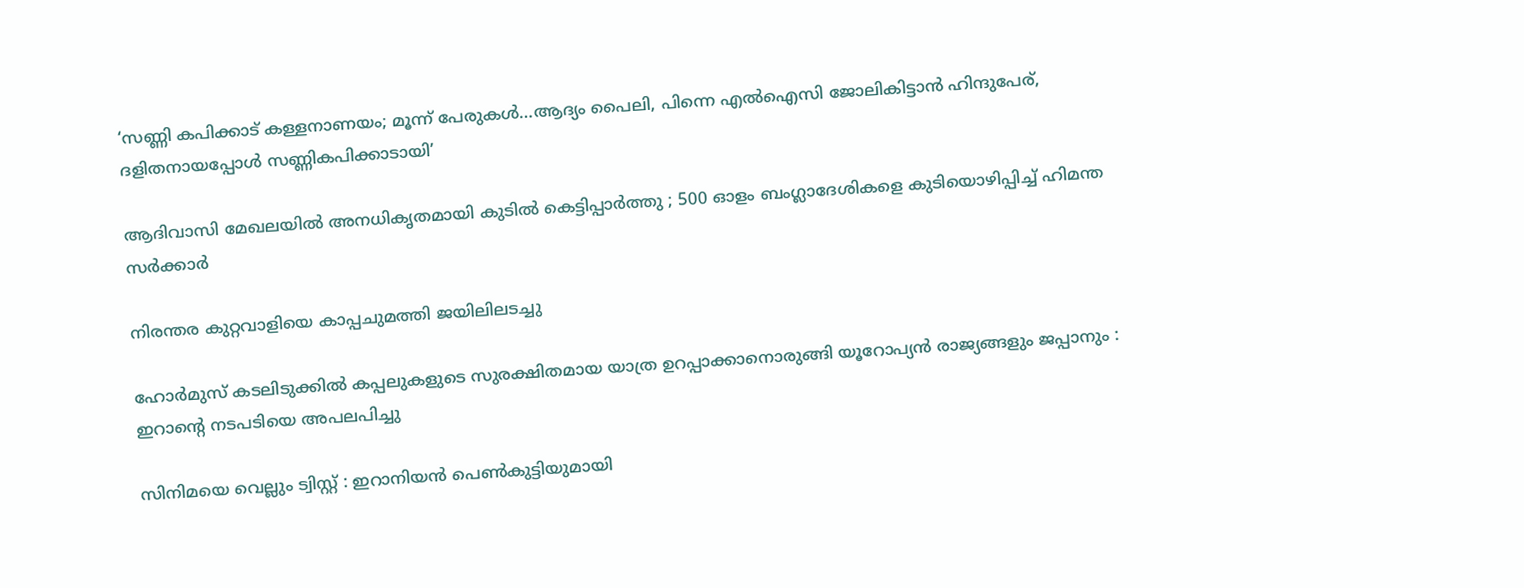‘സണ്ണി കപിക്കാട് കള്ളനാണയം; മൂന്ന് പേരുകള്‍…ആദ്യം പൈലി, പിന്നെ എല്‍ഐസി ജോലികിട്ടാന്‍ ഹിന്ദുപേര്, ദളിതനായപ്പോള്‍ സണ്ണികപിക്കാടായി’

ആദിവാസി മേഖലയിൽ അനധികൃതമായി കുടിൽ കെട്ടിപ്പാർത്തു ; 500 ഓളം ബംഗ്ലാദേശികളെ കുടിയൊഴിപ്പിച്ച് ഹിമന്ത സർക്കാർ

നിരന്തര കുറ്റവാളിയെ കാപ്പചുമത്തി ജയിലിലടച്ചു

ഹോർമുസ് കടലിടുക്കിൽ കപ്പലുകളുടെ സുരക്ഷിതമായ യാത്ര ഉറപ്പാക്കാനൊരുങ്ങി യൂറോപ്യൻ രാജ്യങ്ങളും ജപ്പാനും : ഇറാന്റെ നടപടിയെ അപലപിച്ചു

സിനിമയെ വെല്ലും ട്വിസ്റ്റ് : ഇറാനിയൻ പെൺകുട്ടിയുമായി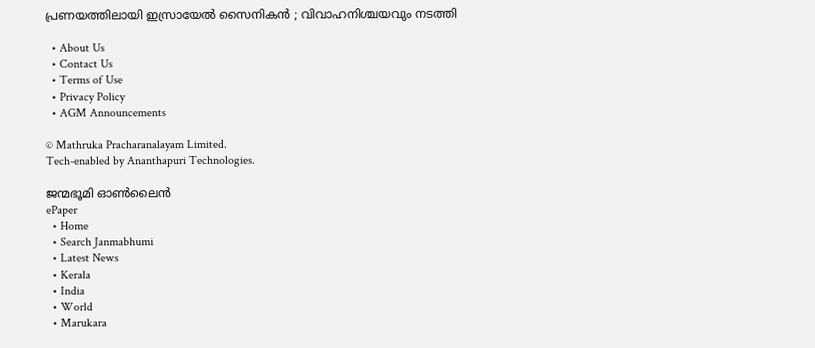പ്രണയത്തിലായി ഇസ്രായേൽ സൈനികൻ ; വിവാഹനിശ്ചയവും നടത്തി

  • About Us
  • Contact Us
  • Terms of Use
  • Privacy Policy
  • AGM Announcements

© Mathruka Pracharanalayam Limited.
Tech-enabled by Ananthapuri Technologies.

ജന്മഭൂമി ഓണ്‍ലൈന്‍
ePaper
  • Home
  • Search Janmabhumi
  • Latest News
  • Kerala
  • India
  • World
  • Marukara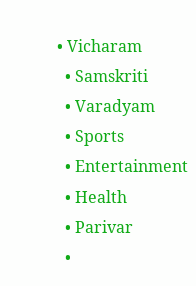• Vicharam
  • Samskriti
  • Varadyam
  • Sports
  • Entertainment
  • Health
  • Parivar
  •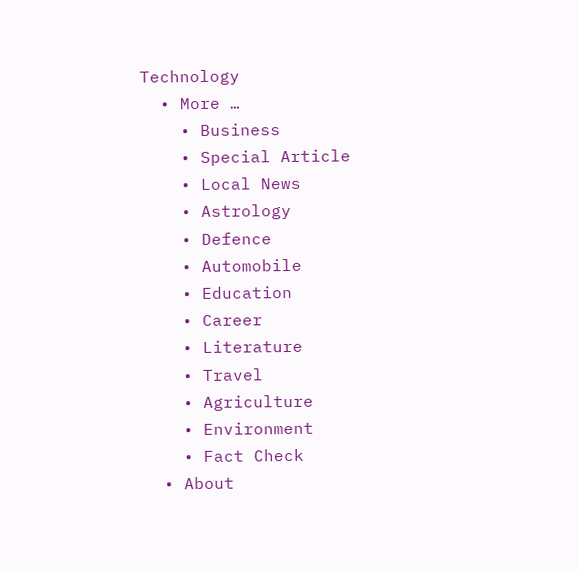Technology
  • More …
    • Business
    • Special Article
    • Local News
    • Astrology
    • Defence
    • Automobile
    • Education
    • Career
    • Literature
    • Travel
    • Agriculture
    • Environment
    • Fact Check
  • About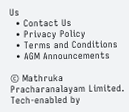Us
  • Contact Us
  • Privacy Policy
  • Terms and Conditions
  • AGM Announcements

© Mathruka Pracharanalayam Limited.
Tech-enabled by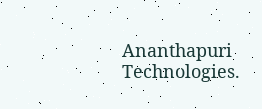Ananthapuri Technologies.